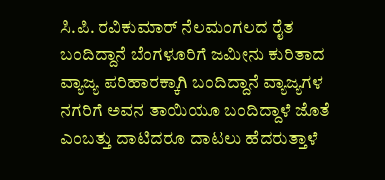ಸಿ.ಪಿ. ರವಿಕುಮಾರ್ ನೆಲಮಂಗಲದ ರೈತ ಬಂದಿದ್ದಾನೆ ಬೆಂಗಳೂರಿಗೆ ಜಮೀನು ಕುರಿತಾದ ವ್ಯಾಜ್ಯ ಪರಿಹಾರಕ್ಕಾಗಿ ಬಂದಿದ್ದಾನೆ ವ್ಯಾಜ್ಯಗಳ ನಗರಿಗೆ ಅವನ ತಾಯಿಯೂ ಬಂದಿದ್ದಾಳೆ ಜೊತೆ ಎಂಬತ್ತು ದಾಟಿದರೂ ದಾಟಲು ಹೆದರುತ್ತಾಳೆ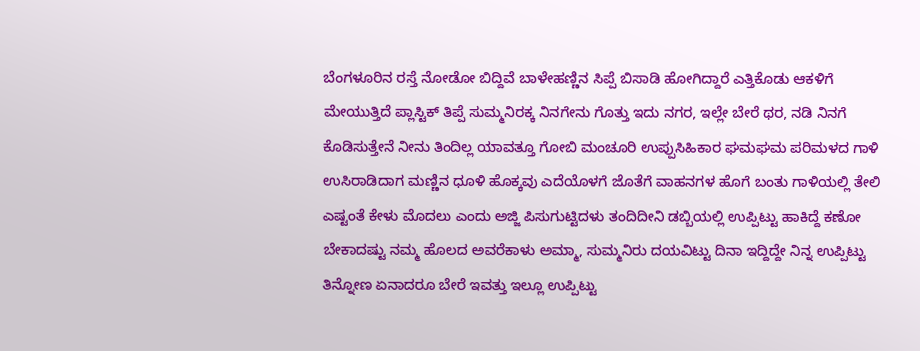ಬೆಂಗಳೂರಿನ ರಸ್ತೆ ನೋಡೋ ಬಿದ್ದಿವೆ ಬಾಳೇಹಣ್ಣಿನ ಸಿಪ್ಪೆ ಬಿಸಾಡಿ ಹೋಗಿದ್ದಾರೆ ಎತ್ತಿಕೊಡು ಆಕಳಿಗೆ ಮೇಯುತ್ತಿದೆ ಪ್ಲಾಸ್ಟಿಕ್ ತಿಪ್ಪೆ ಸುಮ್ಮನಿರಕ್ಕ ನಿನಗೇನು ಗೊತ್ತು ಇದು ನಗರ, ಇಲ್ಲೇ ಬೇರೆ ಥರ, ನಡಿ ನಿನಗೆ ಕೊಡಿಸುತ್ತೇನೆ ನೀನು ತಿಂದಿಲ್ಲ ಯಾವತ್ತೂ ಗೋಬಿ ಮಂಚೂರಿ ಉಪ್ಪುಸಿಹಿಕಾರ ಘಮಘಮ ಪರಿಮಳದ ಗಾಳಿ ಉಸಿರಾಡಿದಾಗ ಮಣ್ಣಿನ ಧೂಳಿ ಹೊಕ್ಕವು ಎದೆಯೊಳಗೆ ಜೊತೆಗೆ ವಾಹನಗಳ ಹೊಗೆ ಬಂತು ಗಾಳಿಯಲ್ಲಿ ತೇಲಿ ಎಷ್ಟಂತೆ ಕೇಳು ಮೊದಲು ಎಂದು ಅಜ್ಜಿ ಪಿಸುಗುಟ್ಟಿದಳು ತಂದಿದೀನಿ ಡಬ್ಬಿಯಲ್ಲಿ ಉಪ್ಪಿಟ್ಟು ಹಾಕಿದ್ದೆ ಕಣೋ ಬೇಕಾದಷ್ಟು ನಮ್ಮ ಹೊಲದ ಅವರೆಕಾಳು ಅಮ್ಮಾ, ಸುಮ್ಮನಿರು ದಯವಿಟ್ಟು ದಿನಾ ಇದ್ದಿದ್ದೇ ನಿನ್ನ ಉಪ್ಪಿಟ್ಟು ತಿನ್ನೋಣ ಏನಾದರೂ ಬೇರೆ ಇವತ್ತು ಇಲ್ಲೂ ಉಪ್ಪಿಟ್ಟು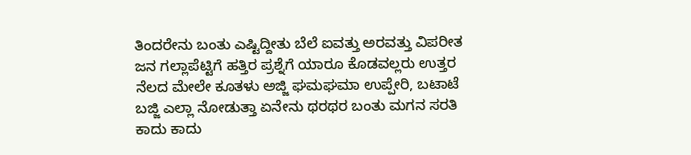ತಿಂದರೇನು ಬಂತು ಎಷ್ಟಿದ್ದೀತು ಬೆಲೆ ಐವತ್ತು ಅರವತ್ತು ವಿಪರೀತ ಜನ ಗಲ್ಲಾಪೆಟ್ಟಿಗೆ ಹತ್ತಿರ ಪ್ರಶ್ನೆಗೆ ಯಾರೂ ಕೊಡವಲ್ಲರು ಉತ್ತರ ನೆಲದ ಮೇಲೇ ಕೂತಳು ಅಜ್ಜಿ ಘಮಘಮಾ ಉಪ್ಪೇರಿ, ಬಟಾಟೆ ಬಜ್ಜಿ ಎಲ್ಲಾ ನೋಡುತ್ತಾ ಏನೇನು ಥರಥರ ಬಂತು ಮಗನ ಸರತಿ ಕಾದು ಕಾದು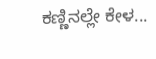ಕಣ್ಣಿನಲ್ಲೇ ಕೇಳ...